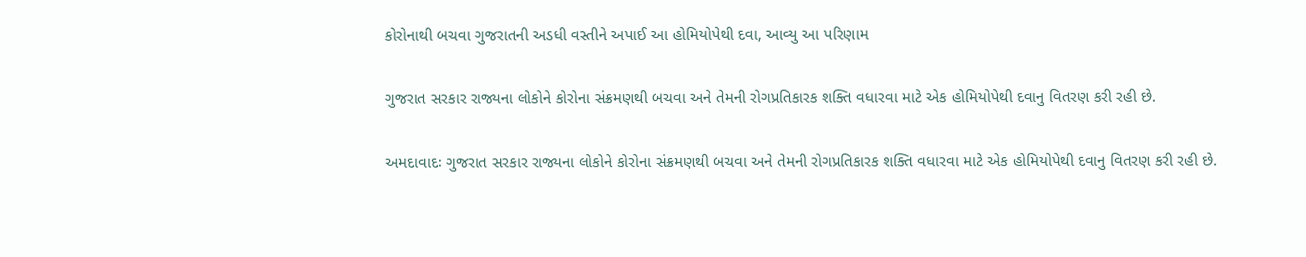કોરોનાથી બચવા ગુજરાતની અડધી વસ્તીને અપાઈ આ હોમિયોપેથી દવા, આવ્યુ આ પરિણામ

ગુજરાત સરકાર રાજ્યના લોકોને કોરોના સંક્રમણથી બચવા અને તેમની રોગપ્રતિકારક શક્તિ વધારવા માટે એક હોમિયોપેથી દવાનુ વિતરણ કરી રહી છે.

અમદાવાદઃ ગુજરાત સરકાર રાજ્યના લોકોને કોરોના સંક્રમણથી બચવા અને તેમની રોગપ્રતિકારક શક્તિ વધારવા માટે એક હોમિયોપેથી દવાનુ વિતરણ કરી રહી છે.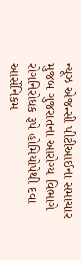ન્યૂઝ એજન્સી પીટીઆઈના સમાચાર મુજબ ગુજરાતના આરોગ્ય વિભાગે રોગનિરોધક રૂપે હોમિયોપેથી દવા આર્સેનિકમ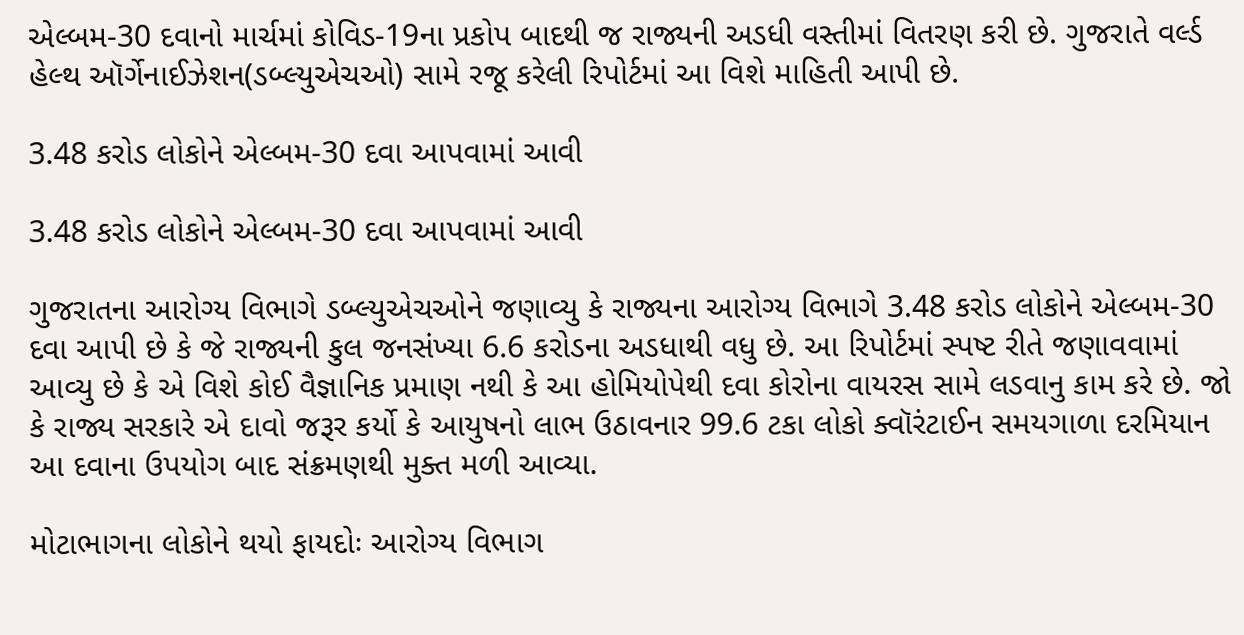એલ્બમ-30 દવાનો માર્ચમાં કોવિડ-19ના પ્રકોપ બાદથી જ રાજ્યની અડધી વસ્તીમાં વિતરણ કરી છે. ગુજરાતે વર્લ્ડ હેલ્થ ઑર્ગેનાઈઝેશન(ડબ્લ્યુએચઓ) સામે રજૂ કરેલી રિપોર્ટમાં આ વિશે માહિતી આપી છે.

3.48 કરોડ લોકોને એલ્બમ-30 દવા આપવામાં આવી

3.48 કરોડ લોકોને એલ્બમ-30 દવા આપવામાં આવી

ગુજરાતના આરોગ્ય વિભાગે ડબ્લ્યુએચઓને જણાવ્યુ કે રાજ્યના આરોગ્ય વિભાગે 3.48 કરોડ લોકોને એલ્બમ-30 દવા આપી છે કે જે રાજ્યની કુલ જનસંખ્યા 6.6 કરોડના અડધાથી વધુ છે. આ રિપોર્ટમાં સ્પષ્ટ રીતે જણાવવામાં આવ્યુ છે કે એ વિશે કોઈ વૈજ્ઞાનિક પ્રમાણ નથી કે આ હોમિયોપેથી દવા કોરોના વાયરસ સામે લડવાનુ કામ કરે છે. જો કે રાજ્ય સરકારે એ દાવો જરૂર કર્યો કે આયુષનો લાભ ઉઠાવનાર 99.6 ટકા લોકો ક્વૉરંટાઈન સમયગાળા દરમિયાન આ દવાના ઉપયોગ બાદ સંક્રમણથી મુક્ત મળી આવ્યા.

મોટાભાગના લોકોને થયો ફાયદોઃ આરોગ્ય વિભાગ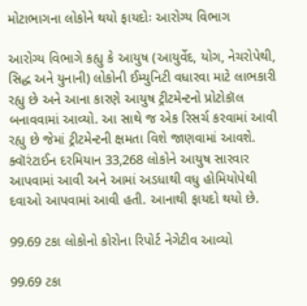મોટાભાગના લોકોને થયો ફાયદોઃ આરોગ્ય વિભાગ

આરોગ્ય વિભાગે કહ્યુ કે આયુષ (આયુર્વેદ, યોગ, નેચરોપેથી, સિદ્ધ અને યુનાની) લોકોની ઈમ્યુનિટી વધારવા માટે લાભકારી રહ્યુ છે અને આના કારણે આયુષ ટ્રીટમેન્ટનો પ્રોટોકૉલ બનાવવામાં આવ્યો. આ સાથે જ એક રિસર્ચ કરવામાં આવી રહ્યુ છે જેમાં ટ્રીટમેન્ટની ક્ષમતા વિશે જાણવામાં આવશે. ક્વૉરંટાઈન દરમિયાન 33,268 લોકોને આયુષ સારવાર આપવામાં આવી અને આમાં અડધાથી વધુ હોમિયોપેથી દવાઓ આપવામાં આવી હતી. આનાથી ફાયદો થયો છે.

99.69 ટકા લોકોનો કોરોના રિપોર્ટ નેગેટીવ આવ્યો

99.69 ટકા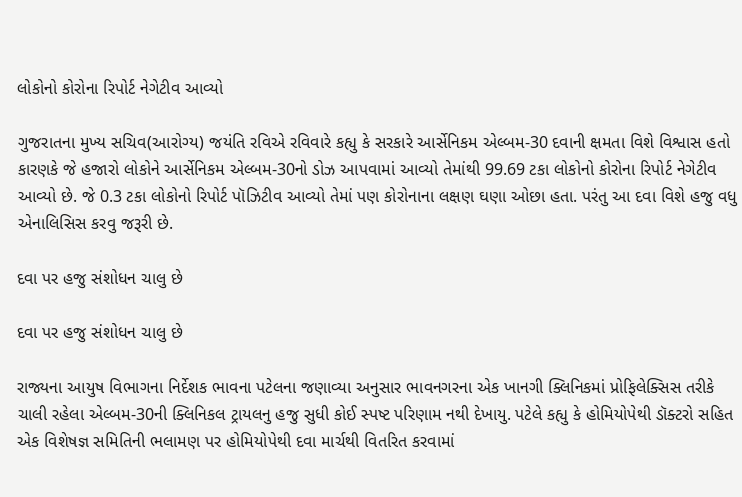લોકોનો કોરોના રિપોર્ટ નેગેટીવ આવ્યો

ગુજરાતના મુખ્ય સચિવ(આરોગ્ય) જયંતિ રવિએ રવિવારે કહ્યુ કે સરકારે આર્સેનિકમ એલ્બમ-30 દવાની ક્ષમતા વિશે વિશ્વાસ હતો કારણકે જે હજારો લોકોને આર્સેનિકમ એલ્બમ-30નો ડોઝ આપવામાં આવ્યો તેમાંથી 99.69 ટકા લોકોનો કોરોના રિપોર્ટ નેગેટીવ આવ્યો છે. જે 0.3 ટકા લોકોનો રિપોર્ટ પૉઝિટીવ આવ્યો તેમાં પણ કોરોનાના લક્ષણ ઘણા ઓછા હતા. પરંતુ આ દવા વિશે હજુ વધુ એનાલિસિસ કરવુ જરૂરી છે.

દવા પર હજુ સંશોધન ચાલુ છે

દવા પર હજુ સંશોધન ચાલુ છે

રાજ્યના આયુષ વિભાગના નિર્દેશક ભાવના પટેલના જણાવ્યા અનુસાર ભાવનગરના એક ખાનગી ક્લિનિકમાં પ્રોફિલેક્સિસ તરીકે ચાલી રહેલા એલ્બમ-30ની ક્લિનિકલ ટ્રાયલનુ હજુ સુધી કોઈ સ્પષ્ટ પરિણામ નથી દેખાયુ. પટેલે કહ્યુ કે હોમિયોપેથી ડૉક્ટરો સહિત એક વિશેષજ્ઞ સમિતિની ભલામણ પર હોમિયોપેથી દવા માર્ચથી વિતરિત કરવામાં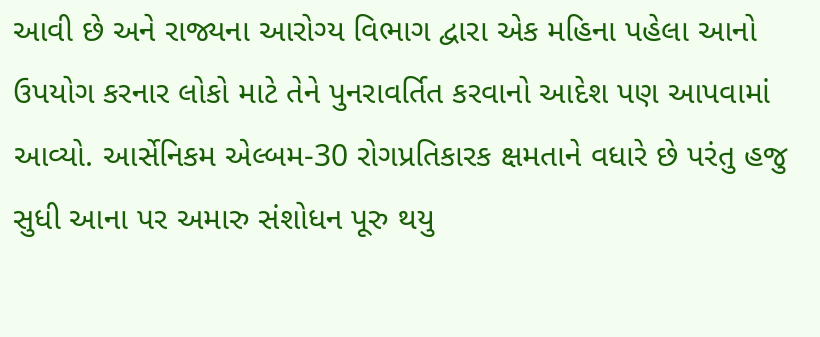આવી છે અને રાજ્યના આરોગ્ય વિભાગ દ્વારા એક મહિના પહેલા આનો ઉપયોગ કરનાર લોકો માટે તેને પુનરાવર્તિત કરવાનો આદેશ પણ આપવામાં આવ્યો. આર્સેનિકમ એલ્બમ-30 રોગપ્રતિકારક ક્ષમતાને વધારે છે પરંતુ હજુ સુધી આના પર અમારુ સંશોધન પૂરુ થયુ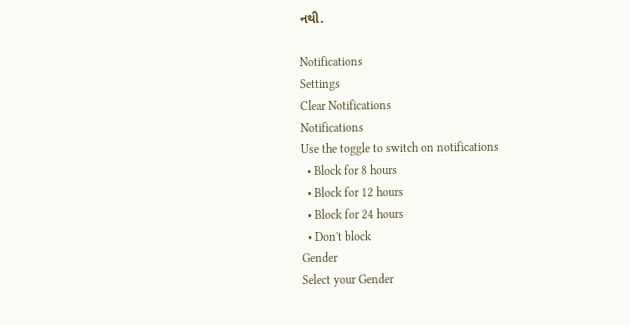નથી.

Notifications
Settings
Clear Notifications
Notifications
Use the toggle to switch on notifications
  • Block for 8 hours
  • Block for 12 hours
  • Block for 24 hours
  • Don't block
Gender
Select your Gender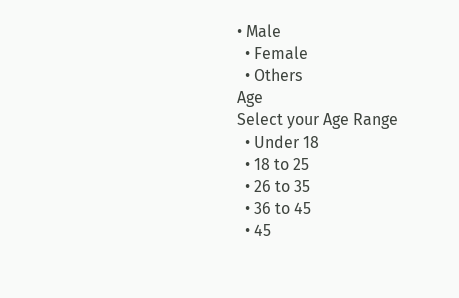• Male
  • Female
  • Others
Age
Select your Age Range
  • Under 18
  • 18 to 25
  • 26 to 35
  • 36 to 45
  • 45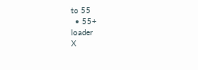to 55
  • 55+
loader
X